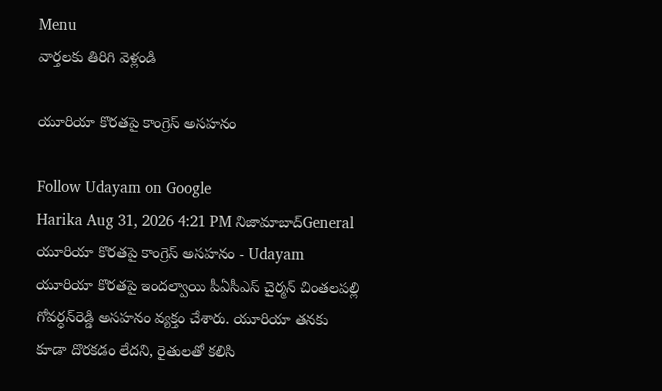Menu
వార్తలకు తిరిగి వెళ్లండి

యూరియా కొరతపై కాంగ్రెస్‌ అసహనం

Follow Udayam on Google
Harika Aug 31, 2026 4:21 PM నిజామాబాద్General
యూరియా కొరతపై కాంగ్రెస్‌ అసహనం - Udayam
యూరియా కొరతపై ఇందల్వాయి పీఏసీఎస్‌ చైర్మన్‌ చింతలపల్లి గోవర్ధన్‌రెడ్డి అసహనం వ్యక్తం చేశారు. యూరియా తనకు కూడా దొరకడం లేదని, రైతులతో కలిసి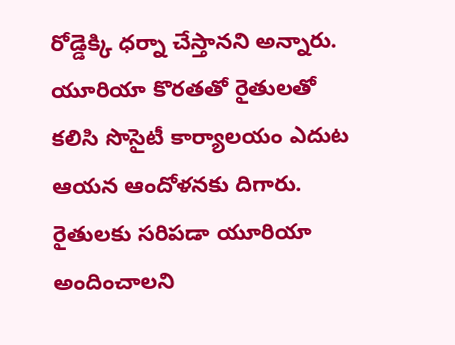రోడ్డెక్కి ధర్నా చేస్తానని అన్నారు. యూరియా కొరతతో రైతులతో కలిసి సొసైటీ కార్యాలయం ఎదుట ఆయన ఆందోళనకు దిగారు. రైతులకు సరిపడా యూరియా అందించాలని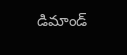డిమాండ్‌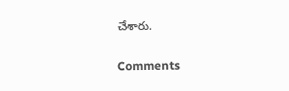చేశారు.

Comments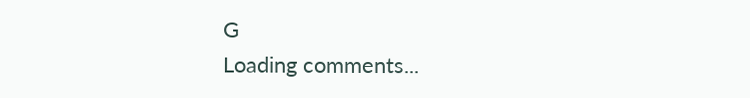G
Loading comments...